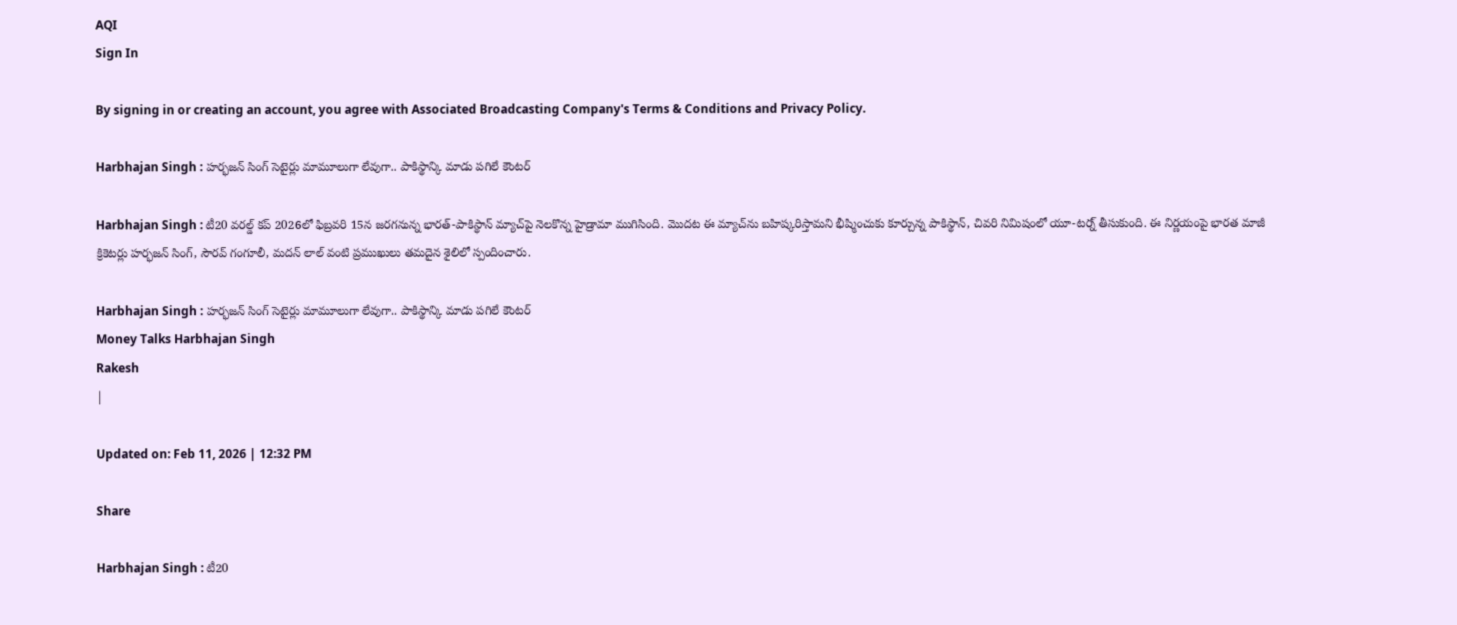AQI
Sign In

By signing in or creating an account, you agree with Associated Broadcasting Company's Terms & Conditions and Privacy Policy.

Harbhajan Singh : హర్భజన్ సింగ్ సెటైర్లు మామూలుగా లేవుగా.. పాకిస్థాన్కి మాడు పగిలే కౌంటర్

Harbhajan Singh : టీ20 వరల్డ్ కప్ 2026లో ఫిబ్రవరి 15న జరగనున్న భారత్-పాకిస్థాన్ మ్యాచ్‌పై నెలకొన్న హైడ్రామా ముగిసింది. మొదట ఈ మ్యాచ్‌ను బహిష్కరిస్తామని భీష్మించుకు కూర్చున్న పాకిస్థాన్, చివరి నిమిషంలో యూ-టర్న్ తీసుకుంది. ఈ నిర్ణయంపై భారత మాజీ క్రికెటర్లు హర్భజన్ సింగ్, సౌరవ్ గంగూలీ, మదన్ లాల్ వంటి ప్రముఖులు తమదైన శైలిలో స్పందించారు.

Harbhajan Singh : హర్భజన్ సింగ్ సెటైర్లు మామూలుగా లేవుగా.. పాకిస్థాన్కి మాడు పగిలే కౌంటర్
Money Talks Harbhajan Singh
Rakesh
|

Updated on: Feb 11, 2026 | 12:32 PM

Share

Harbhajan Singh : టీ20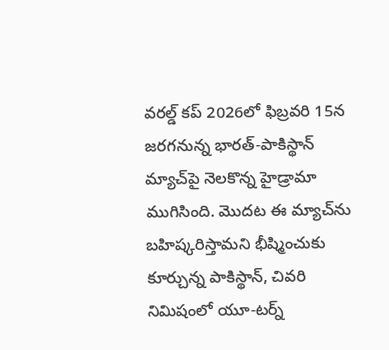వరల్డ్ కప్ 2026లో ఫిబ్రవరి 15న జరగనున్న భారత్-పాకిస్థాన్ మ్యాచ్‌పై నెలకొన్న హైడ్రామా ముగిసింది. మొదట ఈ మ్యాచ్‌ను బహిష్కరిస్తామని భీష్మించుకు కూర్చున్న పాకిస్థాన్, చివరి నిమిషంలో యూ-టర్న్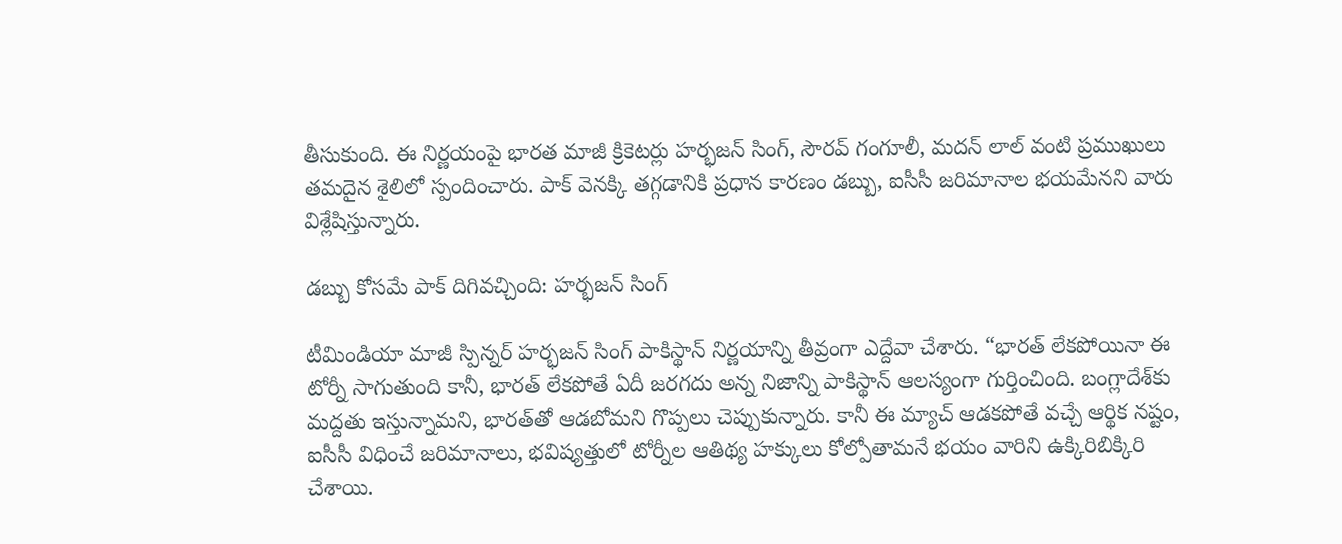తీసుకుంది. ఈ నిర్ణయంపై భారత మాజీ క్రికెటర్లు హర్భజన్ సింగ్, సౌరవ్ గంగూలీ, మదన్ లాల్ వంటి ప్రముఖులు తమదైన శైలిలో స్పందించారు. పాక్ వెనక్కి తగ్గడానికి ప్రధాన కారణం డబ్బు, ఐసీసీ జరిమానాల భయమేనని వారు విశ్లేషిస్తున్నారు.

డబ్బు కోసమే పాక్ దిగివచ్చింది: హర్భజన్ సింగ్

టీమిండియా మాజీ స్పిన్నర్ హర్భజన్ సింగ్ పాకిస్థాన్ నిర్ణయాన్ని తీవ్రంగా ఎద్దేవా చేశారు. “భారత్ లేకపోయినా ఈ టోర్నీ సాగుతుంది కానీ, భారత్ లేకపోతే ఏదీ జరగదు అన్న నిజాన్ని పాకిస్థాన్ ఆలస్యంగా గుర్తించింది. బంగ్లాదేశ్‌కు మద్దతు ఇస్తున్నామని, భారత్‌తో ఆడబోమని గొప్పలు చెప్పుకున్నారు. కానీ ఈ మ్యాచ్ ఆడకపోతే వచ్చే ఆర్థిక నష్టం, ఐసీసీ విధించే జరిమానాలు, భవిష్యత్తులో టోర్నీల ఆతిథ్య హక్కులు కోల్పోతామనే భయం వారిని ఉక్కిరిబిక్కిరి చేశాయి.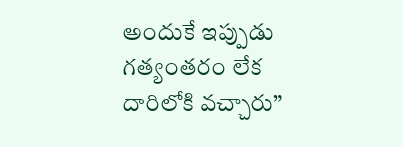అందుకే ఇప్పుడు గత్యంతరం లేక దారిలోకి వచ్చారు”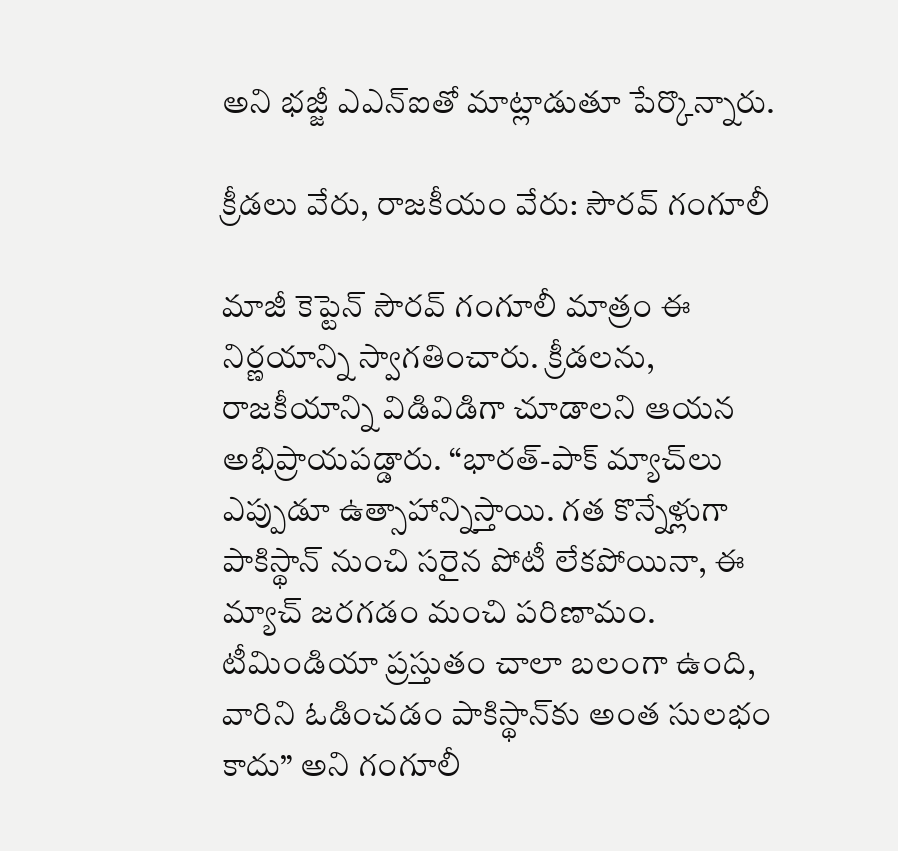అని భజ్జీ ఎఎన్ఐతో మాట్లాడుతూ పేర్కొన్నారు.

క్రీడలు వేరు, రాజకీయం వేరు: సౌరవ్ గంగూలీ

మాజీ కెప్టెన్ సౌరవ్ గంగూలీ మాత్రం ఈ నిర్ణయాన్ని స్వాగతించారు. క్రీడలను, రాజకీయాన్ని విడివిడిగా చూడాలని ఆయన అభిప్రాయపడ్డారు. “భారత్-పాక్ మ్యాచ్‌లు ఎప్పుడూ ఉత్సాహాన్నిస్తాయి. గత కొన్నేళ్లుగా పాకిస్థాన్ నుంచి సరైన పోటీ లేకపోయినా, ఈ మ్యాచ్ జరగడం మంచి పరిణామం. టీమిండియా ప్రస్తుతం చాలా బలంగా ఉంది, వారిని ఓడించడం పాకిస్థాన్‌కు అంత సులభం కాదు” అని గంగూలీ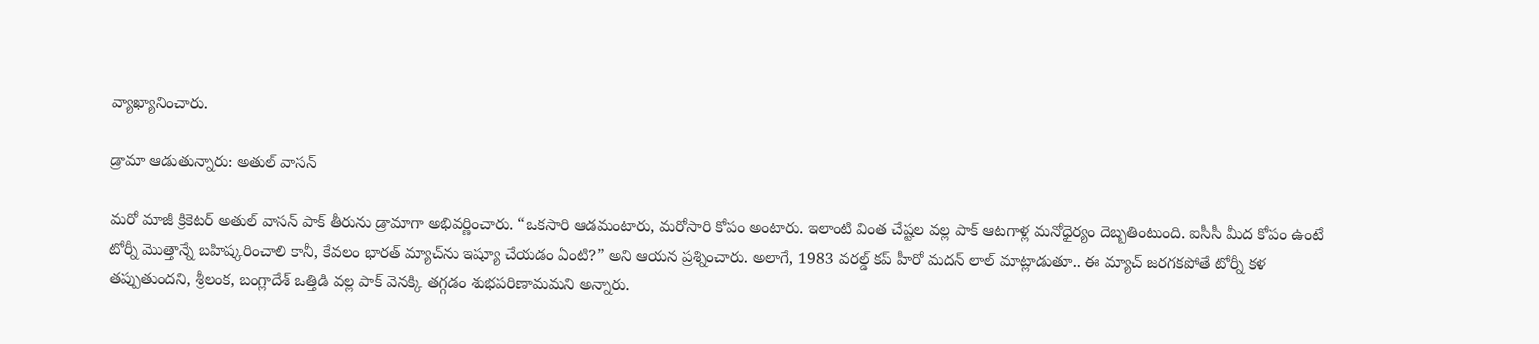వ్యాఖ్యానించారు.

డ్రామా ఆడుతున్నారు: అతుల్ వాసన్

మరో మాజీ క్రికెటర్ అతుల్ వాసన్ పాక్ తీరును డ్రామాగా అభివర్ణించారు. “ఒకసారి ఆడమంటారు, మరోసారి కోపం అంటారు. ఇలాంటి వింత చేష్టల వల్ల పాక్ ఆటగాళ్ల మనోధైర్యం దెబ్బతింటుంది. ఐసీసీ మీద కోపం ఉంటే టోర్నీ మొత్తాన్నే బహిష్కరించాలి కానీ, కేవలం భారత్ మ్యాచ్‌ను ఇష్యూ చేయడం ఏంటి?” అని ఆయన ప్రశ్నించారు. అలాగే, 1983 వరల్డ్ కప్ హీరో మదన్ లాల్ మాట్లాడుతూ.. ఈ మ్యాచ్ జరగకపోతే టోర్నీ కళ తప్పుతుందని, శ్రీలంక, బంగ్లాదేశ్ ఒత్తిడి వల్ల పాక్ వెనక్కి తగ్గడం శుభపరిణామమని అన్నారు.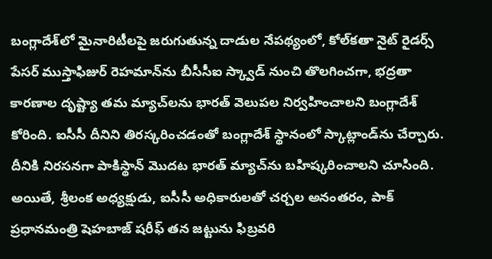బంగ్లాదేశ్‌లో మైనారిటీలపై జరుగుతున్న దాడుల నేపథ్యంలో, కోల్‌కతా నైట్ రైడర్స్ పేసర్ ముస్తాఫిజుర్ రెహమాన్‌ను బీసీసీఐ స్క్వాడ్ నుంచి తొలగించగా, భద్రతా కారణాల దృష్ట్యా తమ మ్యాచ్‌లను భారత్ వెలుపల నిర్వహించాలని బంగ్లాదేశ్ కోరింది. ఐసీసీ దీనిని తిరస్కరించడంతో బంగ్లాదేశ్ స్థానంలో స్కాట్లాండ్‌ను చేర్చారు. దీనికి నిరసనగా పాకిస్థాన్ మొదట భారత్ మ్యాచ్‌ను బహిష్కరించాలని చూసింది. అయితే, శ్రీలంక అధ్యక్షుడు, ఐసీసీ అధికారులతో చర్చల అనంతరం, పాక్ ప్రధానమంత్రి షెహబాజ్ షరీఫ్ తన జట్టును ఫిబ్రవరి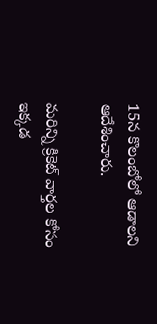15న కొలంబోలో ఆడాలని ఆదేశించారు.

మరిన్ని క్రికెట్ వార్తల కోసం ఇక్కడ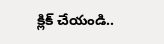క్లిక్ చేయండి..